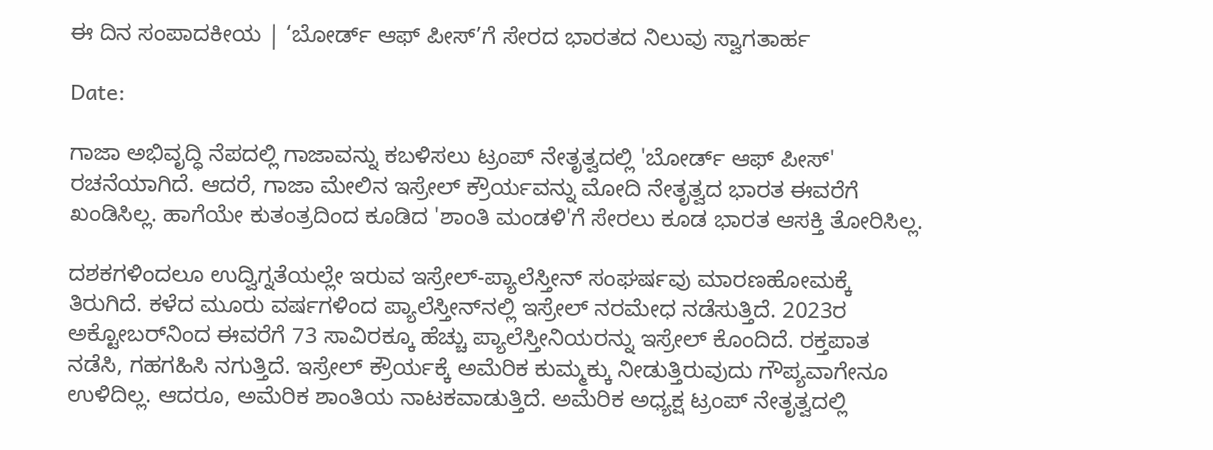ಈ ದಿನ ಸಂಪಾದಕೀಯ | ‘ಬೋರ್ಡ್ ಆಫ್ ಪೀಸ್‌’ಗೆ ಸೇರದ ಭಾರತದ ನಿಲುವು ಸ್ವಾಗತಾರ್ಹ

Date:

ಗಾಜಾ ಅಭಿವೃದ್ಧಿ ನೆಪದಲ್ಲಿ ಗಾಜಾವನ್ನು ಕಬಳಿಸಲು ಟ್ರಂಪ್ ನೇತೃತ್ವದಲ್ಲಿ 'ಬೋರ್ಡ್ ಆಫ್ ಪೀಸ್‌' ರಚನೆಯಾಗಿದೆ. ಆದರೆ, ಗಾಜಾ ಮೇಲಿನ ಇಸ್ರೇಲ್ ಕ್ರೌರ್ಯವನ್ನು ಮೋದಿ ನೇತೃತ್ವದ ಭಾರತ ಈವರೆಗೆ ಖಂಡಿಸಿಲ್ಲ. ಹಾಗೆಯೇ ಕುತಂತ್ರದಿಂದ ಕೂಡಿದ 'ಶಾಂತಿ ಮಂಡಳಿ'ಗೆ ಸೇರಲು ಕೂಡ ಭಾರತ ಆಸಕ್ತಿ ತೋರಿಸಿಲ್ಲ.

ದಶಕಗಳಿಂದಲೂ ಉದ್ವಿಗ್ನತೆಯಲ್ಲೇ ಇರುವ ಇಸ್ರೇಲ್-ಪ್ಯಾಲೆಸ್ತೀನ್ ಸಂಘರ್ಷವು ಮಾರಣಹೋಮಕ್ಕೆ ತಿರುಗಿದೆ. ಕಳೆದ ಮೂರು ವರ್ಷಗಳಿಂದ ಪ್ಯಾಲೆಸ್ತೀನ್‌ನಲ್ಲಿ ಇಸ್ರೇಲ್ ನರಮೇಧ ನಡೆಸುತ್ತಿದೆ. 2023ರ ಅಕ್ಟೋಬರ್‌ನಿಂದ ಈವರೆಗೆ 73 ಸಾವಿರಕ್ಕೂ ಹೆಚ್ಚು ಪ್ಯಾಲೆಸ್ತೀನಿಯರನ್ನು ಇಸ್ರೇಲ್ ಕೊಂದಿದೆ. ರಕ್ತಪಾತ ನಡೆಸಿ, ಗಹಗಹಿಸಿ ನಗುತ್ತಿದೆ. ಇಸ್ರೇಲ್‌ ಕ್ರೌರ್ಯಕ್ಕೆ ಅಮೆರಿಕ ಕುಮ್ಮಕ್ಕು ನೀಡುತ್ತಿರುವುದು ಗೌಪ್ಯವಾಗೇನೂ ಉಳಿದಿಲ್ಲ. ಆದರೂ, ಅಮೆರಿಕ ಶಾಂತಿಯ ನಾಟಕವಾಡುತ್ತಿದೆ. ಅಮೆರಿಕ ಅಧ್ಯಕ್ಷ ಟ್ರಂಪ್ ನೇತೃತ್ವದಲ್ಲಿ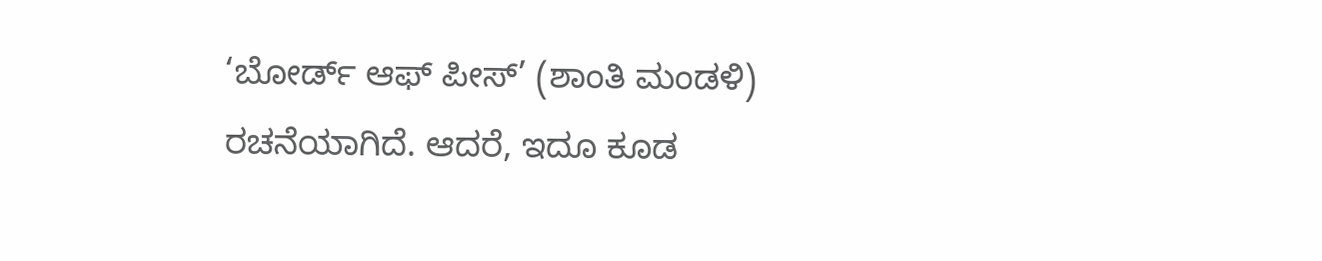‘ಬೋರ್ಡ್ ಆಫ್ ಪೀಸ್‌’ (ಶಾಂತಿ ಮಂಡಳಿ) ರಚನೆಯಾಗಿದೆ. ಆದರೆ, ಇದೂ ಕೂಡ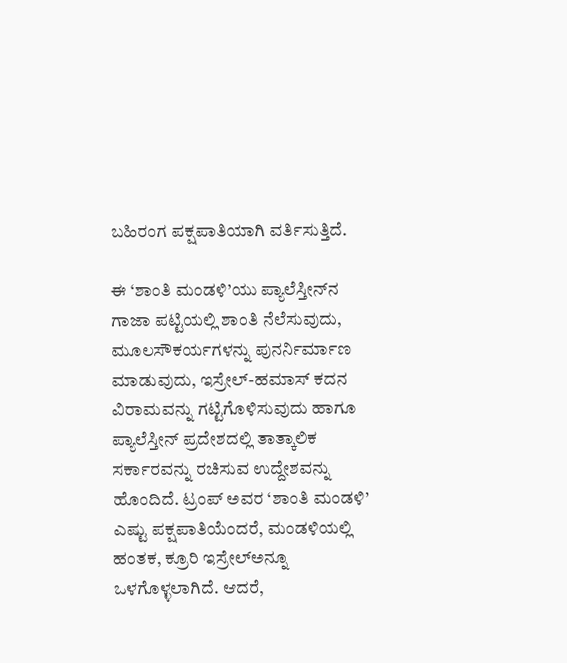ಬಹಿರಂಗ ಪಕ್ಷಪಾತಿಯಾಗಿ ವರ್ತಿಸುತ್ತಿದೆ.

ಈ ‘ಶಾಂತಿ ಮಂಡಳಿ’ಯು ಪ್ಯಾಲೆಸ್ತೀನ್‌ನ ಗಾಜಾ ಪಟ್ಟಿಯಲ್ಲಿ ಶಾಂತಿ ನೆಲೆಸುವುದು, ಮೂಲಸೌಕರ್ಯಗಳನ್ನು ಪುನರ್ನಿರ್ಮಾಣ ಮಾಡುವುದು, ಇಸ್ರೇಲ್-ಹಮಾಸ್ ಕದನ ವಿರಾಮವನ್ನು ಗಟ್ಟಿಗೊಳಿಸುವುದು ಹಾಗೂ ಪ್ಯಾಲೆಸ್ತೀನ್ ಪ್ರದೇಶದಲ್ಲಿ ತಾತ್ಕಾಲಿಕ ಸರ್ಕಾರವನ್ನು ರಚಿಸುವ ಉದ್ದೇಶವನ್ನು ಹೊಂದಿದೆ. ಟ್ರಂಪ್ ಅವರ ‘ಶಾಂತಿ ಮಂಡಳಿ’ ಎಷ್ಟು ಪಕ್ಷಪಾತಿಯೆಂದರೆ, ಮಂಡಳಿಯಲ್ಲಿ ಹಂತಕ, ಕ್ರೂರಿ ಇಸ್ರೇಲ್ಅನ್ನೂ ಒಳಗೊಳ್ಳಲಾಗಿದೆ. ಆದರೆ,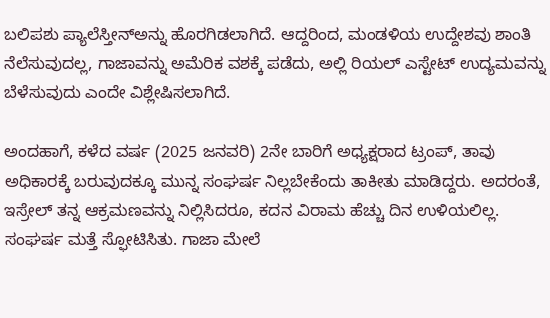ಬಲಿಪಶು ಪ್ಯಾಲೆಸ್ತೀನ್‌ಅನ್ನು ಹೊರಗಿಡಲಾಗಿದೆ. ಆದ್ದರಿಂದ, ಮಂಡಳಿಯ ಉದ್ದೇಶವು ಶಾಂತಿ ನೆಲೆಸುವುದಲ್ಲ, ಗಾಜಾವನ್ನು ಅಮೆರಿಕ ವಶಕ್ಕೆ ಪಡೆದು, ಅಲ್ಲಿ ರಿಯಲ್ ಎಸ್ಟೇಟ್ ಉದ್ಯಮವನ್ನು ಬೆಳೆಸುವುದು ಎಂದೇ ವಿಶ್ಲೇಷಿಸಲಾಗಿದೆ.

ಅಂದಹಾಗೆ, ಕಳೆದ ವರ್ಷ (2025 ಜನವರಿ) 2ನೇ ಬಾರಿಗೆ ಅಧ್ಯಕ್ಷರಾದ ಟ್ರಂಪ್, ತಾವು ಅಧಿಕಾರಕ್ಕೆ ಬರುವುದಕ್ಕೂ ಮುನ್ನ ಸಂಘರ್ಷ ನಿಲ್ಲಬೇಕೆಂದು ತಾಕೀತು ಮಾಡಿದ್ದರು. ಅದರಂತೆ, ಇಸ್ರೇಲ್ ತನ್ನ ಆಕ್ರಮಣವನ್ನು ನಿಲ್ಲಿಸಿದರೂ, ಕದನ ವಿರಾಮ ಹೆಚ್ಚು ದಿನ ಉಳಿಯಲಿಲ್ಲ. ಸಂಘರ್ಷ ಮತ್ತೆ ಸ್ಫೋಟಿಸಿತು. ಗಾಜಾ ಮೇಲೆ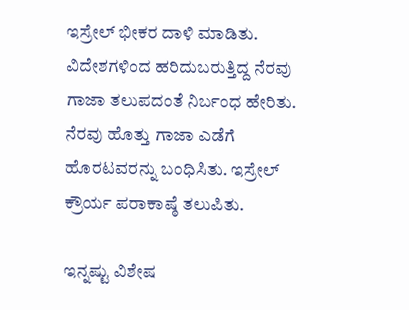ಇಸ್ರೇಲ್ ಭೀಕರ ದಾಳಿ ಮಾಡಿತು. ವಿದೇಶಗಳಿಂದ ಹರಿದುಬರುತ್ತಿದ್ದ ನೆರವು ಗಾಜಾ ತಲುಪದಂತೆ ನಿರ್ಬಂಧ ಹೇರಿತು. ನೆರವು ಹೊತ್ತು ಗಾಜಾ ಎಡೆಗೆ ಹೊರಟವರನ್ನು ಬಂಧಿಸಿತು. ಇಸ್ರೇಲ್ ಕ್ರೌರ್ಯ ಪರಾಕಾಷ್ಠೆ ತಲುಪಿತು.

ಇನ್ನಷ್ಟು ವಿಶೇಷ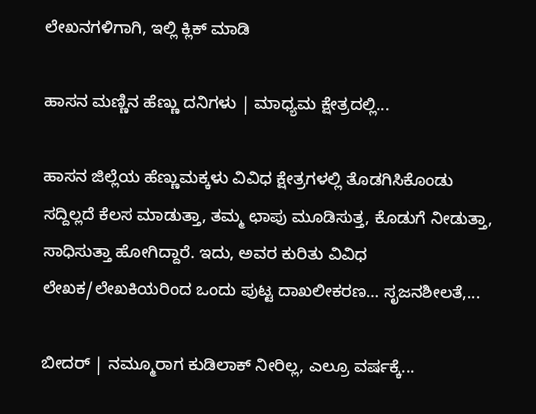ಲೇಖನಗಳಿಗಾಗಿ, ಇಲ್ಲಿ ಕ್ಲಿಕ್ ಮಾಡಿ

ಹಾಸನ ಮಣ್ಣಿನ ಹೆಣ್ಣು ದನಿಗಳು | ಮಾಧ್ಯಮ ಕ್ಷೇತ್ರದಲ್ಲಿ...

ಹಾಸನ ಜಿಲ್ಲೆಯ ಹೆಣ್ಣುಮಕ್ಕಳು ವಿವಿಧ ಕ್ಷೇತ್ರಗಳಲ್ಲಿ ತೊಡಗಿಸಿಕೊಂಡು ಸದ್ದಿಲ್ಲದೆ ಕೆಲಸ ಮಾಡುತ್ತಾ, ತಮ್ಮ ಛಾಪು ಮೂಡಿಸುತ್ತ, ಕೊಡುಗೆ ನೀಡುತ್ತಾ, ಸಾಧಿಸುತ್ತಾ ಹೋಗಿದ್ದಾರೆ. ಇದು, ಅವರ ಕುರಿತು ವಿವಿಧ ಲೇಖಕ/ಲೇಖಕಿಯರಿಂದ ಒಂದು ಪುಟ್ಟ ದಾಖಲೀಕರಣ… ಸೃಜನಶೀಲತೆ,...

ಬೀದರ್ | ನಮ್ಮೂರಾಗ ಕುಡಿಲಾಕ್ ನೀರಿಲ್ಲ, ಎಲ್ರೂ ವರ್ಷಕ್ಕೆ...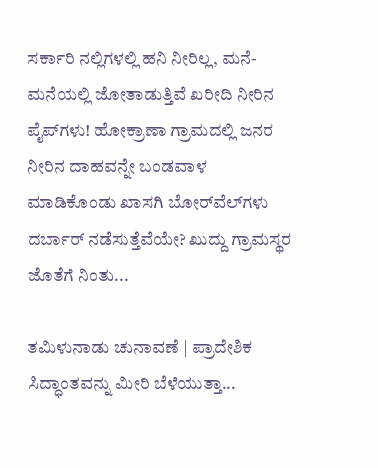ಸರ್ಕಾರಿ ನಲ್ಲಿಗಳಲ್ಲಿ ಹನಿ ನೀರಿಲ್ಲ, ಮನೆ-ಮನೆಯಲ್ಲಿ ಜೋತಾಡುತ್ತಿವೆ ಖರೀದಿ ನೀರಿನ ಪೈಪ್‌ಗಳು! ಹೋಕ್ರಾಣಾ ಗ್ರಾಮದಲ್ಲಿ ಜನರ ನೀರಿನ ದಾಹವನ್ನೇ ಬಂಡವಾಳ ಮಾಡಿಕೊಂಡು ಖಾಸಗಿ ಬೋರ್‌ವೆಲ್‌ಗಳು ದರ್ಬಾರ್‌ ನಡೆಸುತ್ತೆವೆಯೇ? ಖುದ್ದು ಗ್ರಾಮಸ್ಥರ ಜೊತೆಗೆ ನಿಂತು...

ತಮಿಳುನಾಡು ಚುನಾವಣೆ | ಪ್ರಾದೇಶಿಕ ಸಿದ್ಧಾಂತವನ್ನು ಮೀರಿ ಬೆಳೆಯುತ್ತಾ...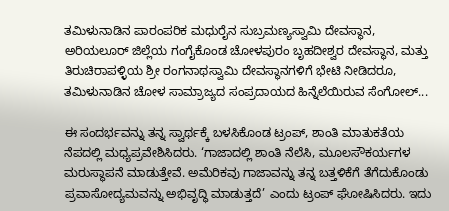ತಮಿಳುನಾಡಿನ ಪಾರಂಪರಿಕ ಮಧುರೈನ ಸುಬ್ರಮಣ್ಯಸ್ವಾಮಿ ದೇವಸ್ಥಾನ, ಅರಿಯಲೂರ್ ಜಿಲ್ಲೆಯ ಗಂಗೈಕೊಂಡ ಚೋಳಪುರಂ ಬೃಹದೀಶ್ವರ ದೇವಸ್ಥಾನ, ಮತ್ತು ತಿರುಚಿರಾಪಳ್ಳಿಯ ಶ್ರೀ ರಂಗನಾಥಸ್ವಾಮಿ ದೇವಸ್ಥಾನಗಳಿಗೆ ಭೇಟಿ ನೀಡಿದರೂ, ತಮಿಳುನಾಡಿನ ಚೋಳ ಸಾಮ್ರಾಜ್ಯದ ಸಂಪ್ರದಾಯದ ಹಿನ್ನೆಲೆಯಿರುವ ಸೆಂಗೋಲ್...

ಈ ಸಂದರ್ಭವನ್ನು ತನ್ನ ಸ್ವಾರ್ಥಕ್ಕೆ ಬಳಸಿಕೊಂಡ ಟ್ರಂಪ್, ಶಾಂತಿ ಮಾತುಕತೆಯ ನೆಪದಲ್ಲಿ ಮಧ್ಯಪ್ರವೇಶಿಸಿದರು. ‘ಗಾಜಾದಲ್ಲಿ ಶಾಂತಿ ನೆಲೆಸಿ, ಮೂಲಸೌಕರ್ಯಗಳ ಮರುಸ್ಥಾಪನೆ ಮಾಡುತ್ತೇವೆ. ಅಮೆರಿಕವು ಗಾಜಾವನ್ನು ತನ್ನ ಬತ್ತಳಿಕೆಗೆ ತೆಗೆದುಕೊಂಡು ಪ್ರವಾಸೋದ್ಯಮವನ್ನು ಅಭಿವೃದ್ಧಿ ಮಾಡುತ್ತದೆ’ ಎಂದು ಟ್ರಂಪ್ ಘೋಷಿಸಿದರು. ಇದು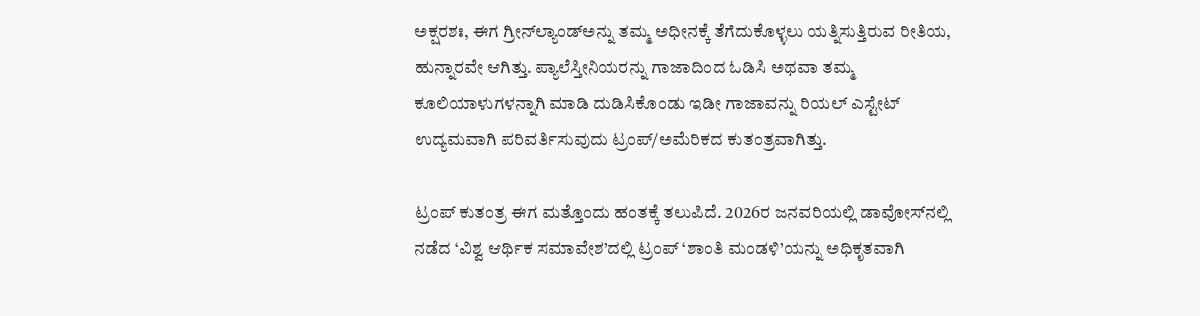ಅಕ್ಷರಶಃ, ಈಗ ಗ್ರೀನ್‌ಲ್ಯಾಂಡ್‌ಅನ್ನು ತಮ್ಮ ಅಧೀನಕ್ಕೆ ತೆಗೆದುಕೊಳ್ಳಲು ಯತ್ನಿಸುತ್ತಿರುವ ರೀತಿಯ, ಹುನ್ನಾರವೇ ಆಗಿತ್ತು. ಪ್ಯಾಲೆಸ್ತೀನಿಯರನ್ನು ಗಾಜಾದಿಂದ ಓಡಿಸಿ ಅಥವಾ ತಮ್ಮ ಕೂಲಿಯಾಳುಗಳನ್ನಾಗಿ ಮಾಡಿ ದುಡಿಸಿಕೊಂಡು ಇಡೀ ಗಾಜಾವನ್ನು ರಿಯಲ್‌ ಎಸ್ಟೇಟ್ ಉದ್ಯಮವಾಗಿ ಪರಿವರ್ತಿಸುವುದು ಟ್ರಂಪ್/ಅಮೆರಿಕದ ಕುತಂತ್ರವಾಗಿತ್ತು.

ಟ್ರಂಪ್ ಕುತಂತ್ರ ಈಗ ಮತ್ತೊಂದು ಹಂತಕ್ಕೆ ತಲುಪಿದೆ. 2026ರ ಜನವರಿಯಲ್ಲಿ ಡಾವೋಸ್‌ನಲ್ಲಿ ನಡೆದ ‘ವಿಶ್ವ ಆರ್ಥಿಕ ಸಮಾವೇಶ’ದಲ್ಲಿ ಟ್ರಂಪ್ ‘ಶಾಂತಿ ಮಂಡಳಿ’ಯನ್ನು ಅಧಿಕೃತವಾಗಿ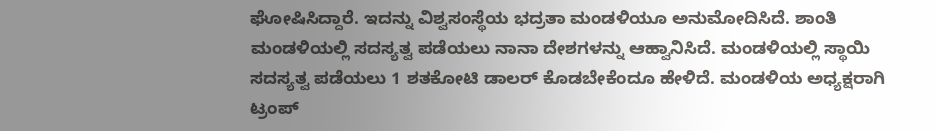ಘೋಷಿಸಿದ್ದಾರೆ. ಇದನ್ನು ವಿಶ್ವಸಂಸ್ಥೆಯ ಭದ್ರತಾ ಮಂಡಳಿಯೂ ಅನುಮೋದಿಸಿದೆ. ಶಾಂತಿ ಮಂಡಳಿಯಲ್ಲಿ ಸದಸ್ಯತ್ವ ಪಡೆಯಲು ನಾನಾ ದೇಶಗಳನ್ನು ಆಹ್ವಾನಿಸಿದೆ. ಮಂಡಳಿಯಲ್ಲಿ ಸ್ಥಾಯಿ ಸದಸ್ಯತ್ವ ಪಡೆಯಲು 1 ಶತಕೋಟಿ ಡಾಲರ್ ಕೊಡಬೇಕೆಂದೂ ಹೇಳಿದೆ. ಮಂಡಳಿಯ ಅಧ್ಯಕ್ಷರಾಗಿ ಟ್ರಂಪ್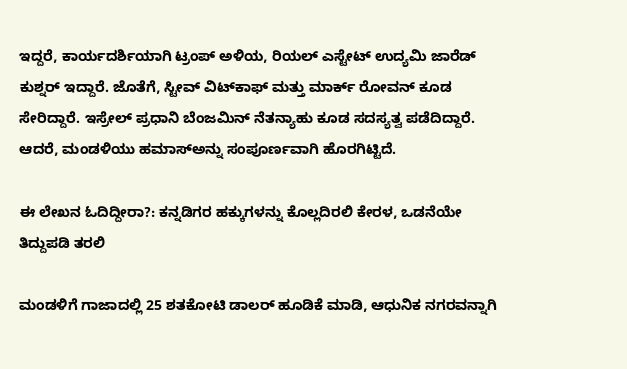ಇದ್ದರೆ, ಕಾರ್ಯದರ್ಶಿಯಾಗಿ ಟ್ರಂಪ್ ಅಳಿಯ, ರಿಯಲ್ ಎಸ್ಟೇಟ್ ಉದ್ಯಮಿ ಜಾರೆಡ್ ಕುಶ್ನರ್ ಇದ್ದಾರೆ. ಜೊತೆಗೆ, ಸ್ಟೀವ್ ವಿಟ್‌ಕಾಫ್ ಮತ್ತು ಮಾರ್ಕ್ ರೋವನ್ ಕೂಡ ಸೇರಿದ್ದಾರೆ. ಇಸ್ರೇಲ್ ಪ್ರಧಾನಿ ಬೆಂಜಮಿನ್ ನೆತನ್ಯಾಹು ಕೂಡ ಸದಸ್ಯತ್ವ ಪಡೆದಿದ್ದಾರೆ. ಆದರೆ, ಮಂಡಳಿಯು ಹಮಾಸ್‌ಅನ್ನು ಸಂಪೂರ್ಣವಾಗಿ ಹೊರಗಿಟ್ಟಿದೆ.

ಈ ಲೇಖನ ಓದಿದ್ದೀರಾ?: ಕನ್ನಡಿಗರ ಹಕ್ಕುಗಳನ್ನು ಕೊಲ್ಲದಿರಲಿ ಕೇರಳ, ಒಡನೆಯೇ ತಿದ್ದುಪಡಿ ತರಲಿ

ಮಂಡಳಿಗೆ ಗಾಜಾದಲ್ಲಿ 25 ಶತಕೋಟಿ ಡಾಲರ್ ಹೂಡಿಕೆ ಮಾಡಿ, ಆಧುನಿಕ ನಗರವನ್ನಾಗಿ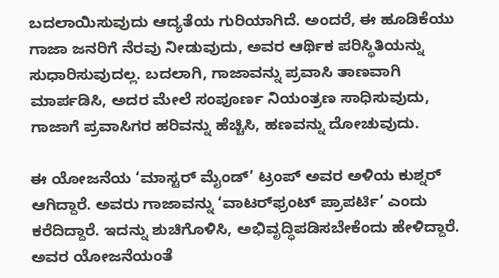ಬದಲಾಯಿಸುವುದು ಆದ್ಯತೆಯ ಗುರಿಯಾಗಿದೆ. ಅಂದರೆ, ಈ ಹೂಡಿಕೆಯು ಗಾಜಾ ಜನರಿಗೆ ನೆರವು ನೀಡುವುದು, ಅವರ ಆರ್ಥಿಕ ಪರಿಸ್ಥಿತಿಯನ್ನು ಸುಧಾರಿಸುವುದಲ್ಲ. ಬದಲಾಗಿ, ಗಾಜಾವನ್ನು ಪ್ರವಾಸಿ ತಾಣವಾಗಿ ಮಾರ್ಪಡಿಸಿ, ಅದರ ಮೇಲೆ ಸಂಪೂರ್ಣ ನಿಯಂತ್ರಣ ಸಾಧಿಸುವುದು, ಗಾಜಾಗೆ ಪ್ರವಾಸಿಗರ ಹರಿವನ್ನು ಹೆಚ್ಚಿಸಿ, ಹಣವನ್ನು ದೋಚುವುದು.

ಈ ಯೋಜನೆಯ ‘ಮಾಸ್ಟರ್ ಮೈಂಡ್’ ಟ್ರಂಪ್ ಅವರ ಅಳಿಯ ಕುಶ್ನರ್ ಆಗಿದ್ದಾರೆ. ಅವರು ಗಾಜಾವನ್ನು ‘ವಾಟರ್‌ಫ್ರಂಟ್ ಪ್ರಾಪರ್ಟಿ’ ಎಂದು ಕರೆದಿದ್ದಾರೆ. ಇದನ್ನು ಶುಚಿಗೊಳಿಸಿ, ಅಭಿವೃದ್ಧಿಪಡಿಸಬೇಕೆಂದು ಹೇಳಿದ್ದಾರೆ. ಅವರ ಯೋಜನೆಯಂತೆ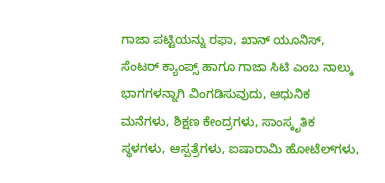ಗಾಜಾ ಪಟ್ಟಿಯನ್ನು ರಫಾ, ಖಾನ್ ಯೂನಿಸ್, ಸೆಂಟರ್ ಕ್ಯಾಂಪ್ಸ್ ಹಾಗೂ ಗಾಜಾ ಸಿಟಿ ಎಂಬ ನಾಲ್ಕು ಭಾಗಗಳನ್ನಾಗಿ ವಿಂಗಡಿಸುವುದು, ಆಧುನಿಕ ಮನೆಗಳು, ಶಿಕ್ಷಣ ಕೇಂದ್ರಗಳು, ಸಾಂಸ್ಕೃತಿಕ ಸ್ಥಳಗಳು, ಆಸ್ಪತ್ರೆಗಳು, ಐಷಾರಾಮಿ ಹೋಟೆಲ್‌ಗಳು,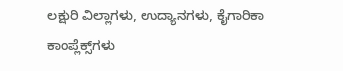ಲಕ್ಷುರಿ ವಿಲ್ಲಾಗಳು, ಉದ್ಯಾನಗಳು, ಕೈಗಾರಿಕಾ ಕಾಂಪ್ಲೆಕ್ಸ್‌ಗಳು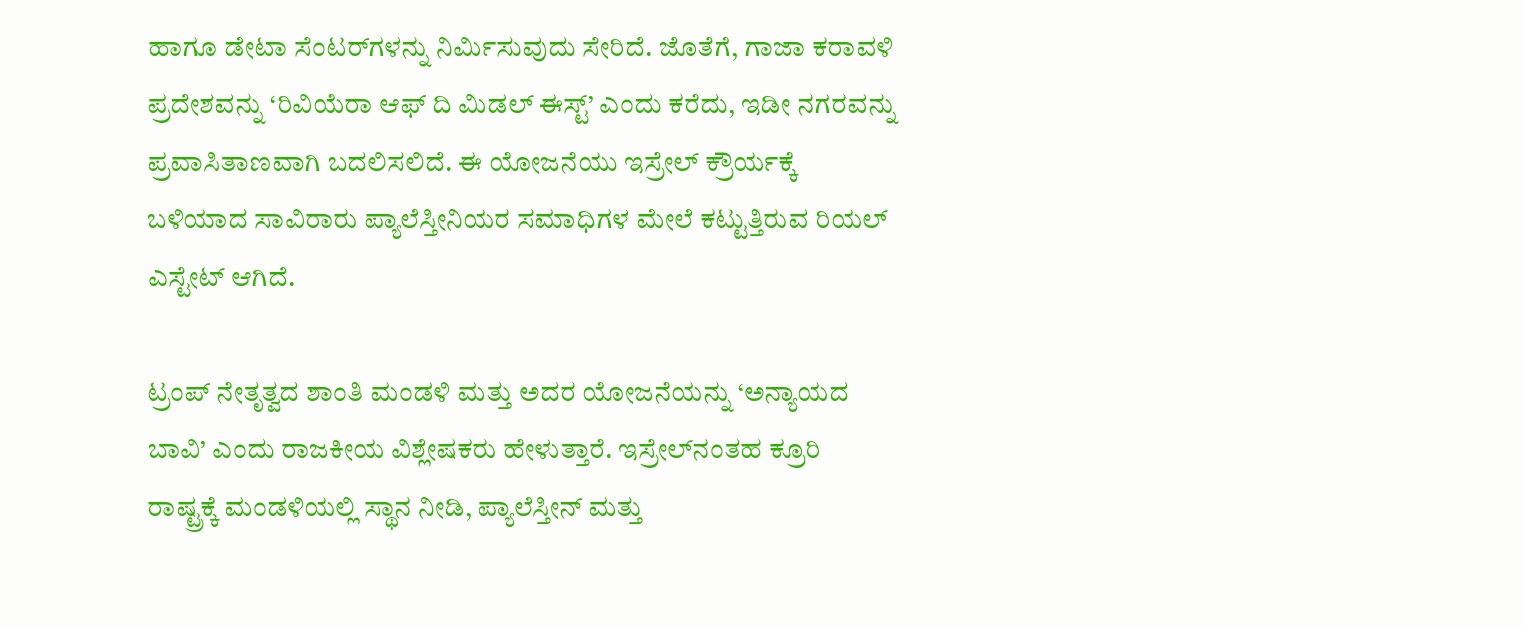ಹಾಗೂ ಡೇಟಾ ಸೆಂಟರ್‌ಗಳನ್ನು ನಿರ್ಮಿಸುವುದು ಸೇರಿದೆ. ಜೊತೆಗೆ, ಗಾಜಾ ಕರಾವಳಿ ಪ್ರದೇಶವನ್ನು ‘ರಿವಿಯೆರಾ ಆಫ್ ದಿ ಮಿಡಲ್ ಈಸ್ಟ್’ ಎಂದು ಕರೆದು, ಇಡೀ ನಗರವನ್ನು ಪ್ರವಾಸಿತಾಣವಾಗಿ ಬದಲಿಸಲಿದೆ. ಈ ಯೋಜನೆಯು ಇಸ್ರೇಲ್ ಕ್ರೌರ್ಯಕ್ಕೆ ಬಳಿಯಾದ ಸಾವಿರಾರು ಪ್ಯಾಲೆಸ್ತೀನಿಯರ ಸಮಾಧಿಗಳ ಮೇಲೆ ಕಟ್ಟುತ್ತಿರುವ ರಿಯಲ್ ಎಸ್ಟೇಟ್ ಆಗಿದೆ.

ಟ್ರಂಪ್ ನೇತೃತ್ವದ ಶಾಂತಿ ಮಂಡಳಿ ಮತ್ತು ಅದರ ಯೋಜನೆಯನ್ನು ‘ಅನ್ಯಾಯದ ಬಾವಿ’ ಎಂದು ರಾಜಕೀಯ ವಿಶ್ಲೇಷಕರು ಹೇಳುತ್ತಾರೆ. ಇಸ್ರೇಲ್‌ನಂತಹ ಕ್ರೂರಿ ರಾಷ್ಟ್ರಕ್ಕೆ ಮಂಡಳಿಯಲ್ಲಿ ಸ್ಥಾನ ನೀಡಿ, ಪ್ಯಾಲೆಸ್ತೀನ್ ಮತ್ತು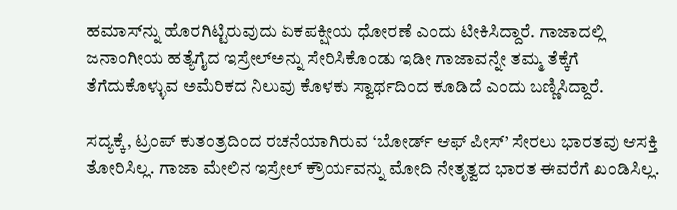ಹಮಾಸ್‌ನ್ನು ಹೊರಗಿಟ್ಟಿರುವುದು ಏಕಪಕ್ಷೀಯ ಧೋರಣೆ ಎಂದು ಟೀಕಿಸಿದ್ದಾರೆ. ಗಾಜಾದಲ್ಲಿ ಜನಾಂಗೀಯ ಹತ್ಯೆಗೈದ ಇಸ್ರೇಲ್‌ಅನ್ನು ಸೇರಿಸಿಕೊಂಡು ಇಡೀ ಗಾಜಾವನ್ನೇ ತಮ್ಮ ತೆಕ್ಕೆಗೆ ತೆಗೆದುಕೊಳ್ಳುವ ಅಮೆರಿಕದ ನಿಲುವು ಕೊಳಕು ಸ್ವಾರ್ಥದಿಂದ ಕೂಡಿದೆ ಎಂದು ಬಣ್ಣಿಸಿದ್ದಾರೆ.

ಸದ್ಯಕ್ಕೆ, ಟ್ರಂಪ್ ಕುತಂತ್ರದಿಂದ ರಚನೆಯಾಗಿರುವ ‘ಬೋರ್ಡ್ ಆಫ್ ಪೀಸ್‌’ ಸೇರಲು ಭಾರತವು ಆಸಕ್ತಿ ತೋರಿಸಿಲ್ಲ. ಗಾಜಾ ಮೇಲಿನ ಇಸ್ರೇಲ್ ಕ್ರೌರ್ಯವನ್ನು ಮೋದಿ ನೇತೃತ್ವದ ಭಾರತ ಈವರೆಗೆ ಖಂಡಿಸಿಲ್ಲ.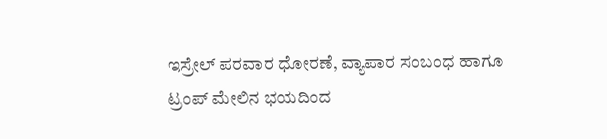ಇಸ್ರೇಲ್ ಪರವಾರ ಧೋರಣೆ, ವ್ಯಾಪಾರ ಸಂಬಂಧ ಹಾಗೂ ಟ್ರಂಪ್‌ ಮೇಲಿನ ಭಯದಿಂದ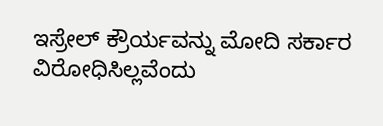ಇಸ್ರೇಲ್‌ ಕ್ರೌರ್ಯವನ್ನು ಮೋದಿ ಸರ್ಕಾರ ವಿರೋಧಿಸಿಲ್ಲವೆಂದು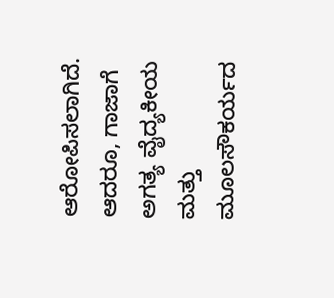ಆರೋಪಿಸಲಾಗಿದೆ. ಆದರೂ, ಗಾಜಾಗೆ ಅಗತ್ಯ ವೈದ್ಯಕೀಯ ಮತ್ತು ಮೂಲಸೌಕರ್ಯದ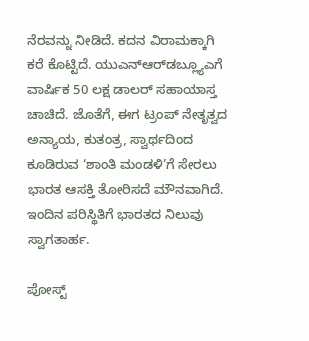ನೆರವನ್ನು ನೀಡಿದೆ. ಕದನ ವಿರಾಮಕ್ಕಾಗಿ ಕರೆ ಕೊಟ್ಟಿದೆ. ಯುಎನ್‌ಆರ್‌ಡಬ್ಲ್ಯೂಎಗೆ ವಾರ್ಷಿಕ 50 ಲಕ್ಷ ಡಾಲರ್‌ ಸಹಾಯಾಸ್ತ ಚಾಚಿದೆ. ಜೊತೆಗೆ, ಈಗ ಟ್ರಂಪ್ ನೇತೃತ್ವದ ಅನ್ಯಾಯ, ಕುತಂತ್ರ, ಸ್ವಾರ್ಥದಿಂದ ಕೂಡಿರುವ ‘ಶಾಂತಿ ಮಂಡಳಿ’ಗೆ ಸೇರಲು ಭಾರತ ಆಸಕ್ತಿ ತೋರಿಸದೆ ಮೌನವಾಗಿದೆ. ಇಂದಿನ ಪರಿಸ್ಥಿತಿಗೆ ಭಾರತದ ನಿಲುವು ಸ್ವಾಗತಾರ್ಹ.

ಪೋಸ್ಟ್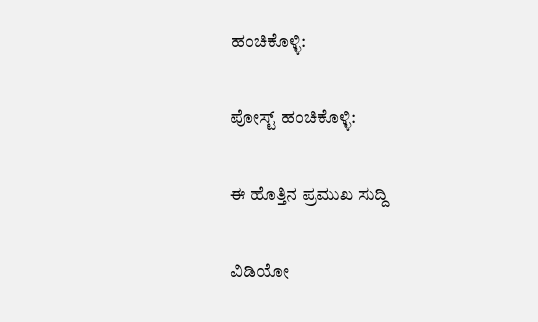ಹಂಚಿಕೊಳ್ಳಿ:

ಪೋಸ್ಟ್ ಹಂಚಿಕೊಳ್ಳಿ:

ಈ ಹೊತ್ತಿನ ಪ್ರಮುಖ ಸುದ್ದಿ

ವಿಡಿಯೋ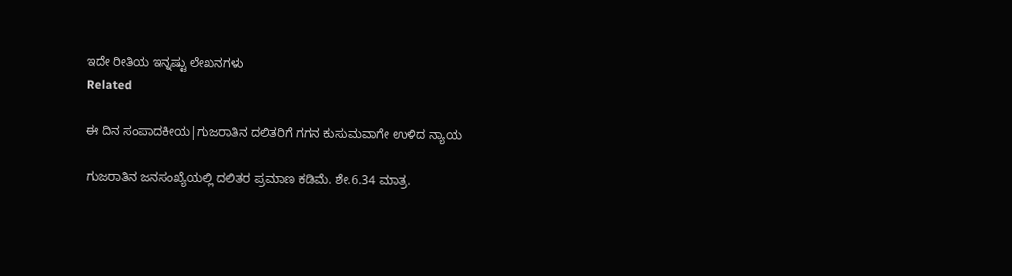ಇದೇ ರೀತಿಯ ಇನ್ನಷ್ಟು ಲೇಖನಗಳು
Related

ಈ ದಿನ ಸಂಪಾದಕೀಯ|ಗುಜರಾತಿನ ದಲಿತರಿಗೆ ಗಗನ ಕುಸುಮವಾಗೇ ಉಳಿದ ನ್ಯಾಯ

ಗುಜರಾತಿನ ಜನಸಂಖ್ಯೆಯಲ್ಲಿ ದಲಿತರ ಪ್ರಮಾಣ ಕಡಿಮೆ. ಶೇ.6.34 ಮಾತ್ರ.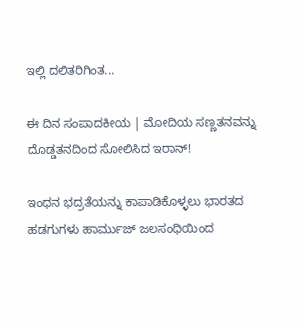ಇಲ್ಲಿ ದಲಿತರಿಗಿಂತ...

ಈ ದಿನ ಸಂಪಾದಕೀಯ | ಮೋದಿಯ ಸಣ್ಣತನವನ್ನು ದೊಡ್ಡತನದಿಂದ ಸೋಲಿಸಿದ ಇರಾನ್‌!

ಇಂಧನ ಭದ್ರತೆಯನ್ನು ಕಾಪಾಡಿಕೊಳ್ಳಲು ಭಾರತದ ಹಡಗುಗಳು ಹಾರ್ಮುಜ್ ಜಲಸಂಧಿಯಿಂದ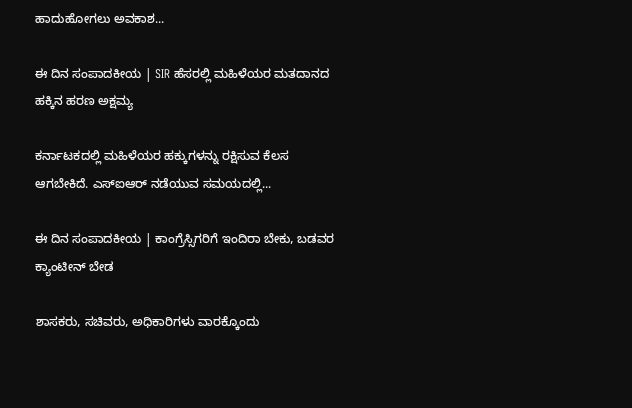ಹಾದುಹೋಗಲು ಅವಕಾಶ...

ಈ ದಿನ ಸಂಪಾದಕೀಯ | SIR ಹೆಸರಲ್ಲಿ ಮಹಿಳೆಯರ ಮತದಾನದ ಹಕ್ಕಿನ ಹರಣ ಅಕ್ಷಮ್ಯ

ಕರ್ನಾಟಕದಲ್ಲಿ ಮಹಿಳೆಯರ ಹಕ್ಕುಗಳನ್ನು ರಕ್ಷಿಸುವ ಕೆಲಸ ಆಗಬೇಕಿದೆ. ಎಸ್‌ಐಆರ್‌ ನಡೆಯುವ ಸಮಯದಲ್ಲಿ...

ಈ ದಿನ ಸಂಪಾದಕೀಯ | ಕಾಂಗ್ರೆಸ್ಸಿಗರಿಗೆ ಇಂದಿರಾ ಬೇಕು, ಬಡವರ ಕ್ಯಾಂಟೀನ್ ಬೇಡ

ಶಾಸಕರು, ಸಚಿವರು, ಅಧಿಕಾರಿಗಳು ವಾರಕ್ಕೊಂದು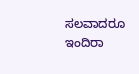ಸಲವಾದರೂ ಇಂದಿರಾ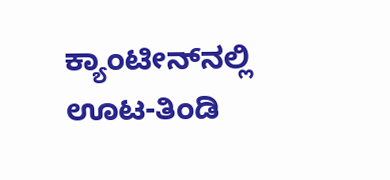ಕ್ಯಾಂಟೀನ್‌ನಲ್ಲಿ ಊಟ-ತಿಂಡಿ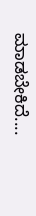ಮಾಡಬೇಕಿದೆ....